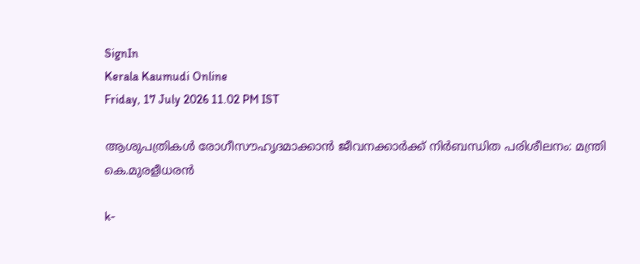SignIn
Kerala Kaumudi Online
Friday, 17 July 2026 11.02 PM IST

ആശുപത്രികള്‍ രോഗീസൗഹൃദമാക്കാന്‍ ജീവനക്കാര്‍ക്ക് നിര്‍ബന്ധിത പരിശീലനം: മന്ത്രി കെ.മുരളീധരന്‍

k-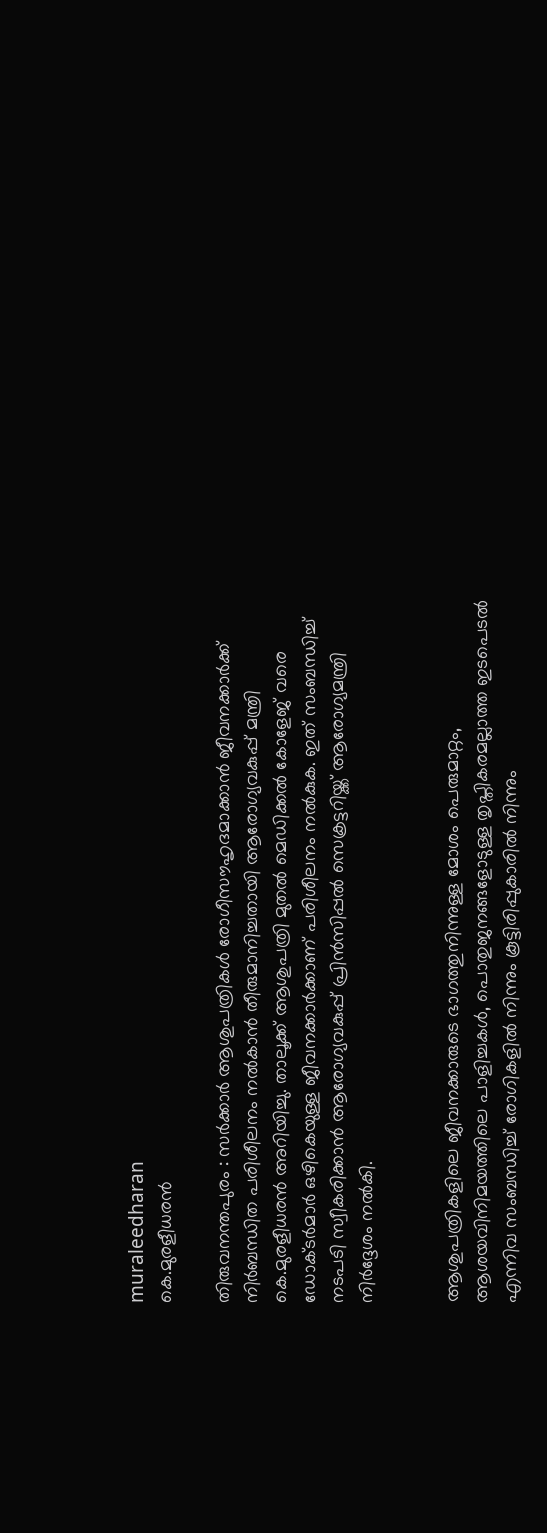muraleedharan
കെ.മുരളീധരന്‍

തിരുവനന്തപുരം : സര്‍ക്കാര്‍ ആശുപത്രികള്‍ രോഗീസൗഹൃദമാക്കാന്‍ ജീവനക്കാര്‍ക്ക് നിര്‍ബന്ധിത പരിശീലനം നല്‍കാന്‍ തീരുമാനിച്ചതായി ആരോഗ്യവകുപ്പ് മന്ത്രി കെ.മുരളീധരന്‍ അറിയിച്ചു. താലൂക്ക് ആശുപത്രി മുതല്‍ മെഡിക്കല്‍ കോളേജ് വരെ ഡോക്ടര്‍മാര്‍ ഒഴികെയുള്ള ജീവനക്കാര്‍ക്കാണ് പരിശീലനം നല്‍കുക. ഇത് സംബന്ധിച്ച് നടപടി സ്വീകരിക്കാന്‍ ആരോഗ്യവകുപ്പ് പ്രിന്‍സിപ്പല്‍ സെക്രട്ടറിയ്ക്ക് ആരോഗ്യമന്ത്രി നിര്‍ദ്ദേശം നല്‍കി.


ആശുപത്രികളിലെ ജീവനക്കാരുടെ ഭാഗത്തുനിന്നുള്ള മോശം പെരുമാറ്റം, ആശയവിനിമയത്തിലെ പാളിച്ചകള്‍, പൊതുജനങ്ങളോടുള്ള തൃപ്തികരമല്ലാത്ത ഇടപെടല്‍ എന്നിവ സംബന്ധിച്ച് രോഗികളില്‍ നിന്നും കൂട്ടിരിപ്പുകാരില്‍ നിന്നും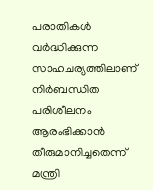പരാതികള്‍ വര്‍ദ്ധിക്കുന്ന സാഹചര്യത്തിലാണ് നിര്‍ബന്ധിത പരിശീലനം ആരംഭിക്കാന്‍ തീരുമാനിച്ചതെന്ന് മന്ത്രി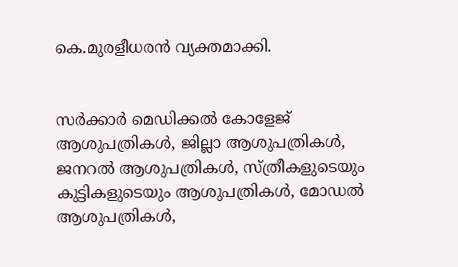കെ.മുരളീധരന്‍ വ്യക്തമാക്കി.


സര്‍ക്കാര്‍ മെഡിക്കല്‍ കോളേജ് ആശുപത്രികള്‍, ജില്ലാ ആശുപത്രികള്‍, ജനറല്‍ ആശുപത്രികള്‍, സ്ത്രീകളുടെയും കുട്ടികളുടെയും ആശുപത്രികള്‍, മോഡല്‍ ആശുപത്രികള്‍,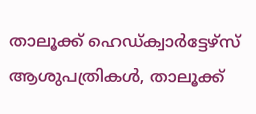താലൂക്ക് ഹെഡ്ക്വാര്‍ട്ടേഴ്‌സ് ആശുപത്രികള്‍, താലൂക്ക്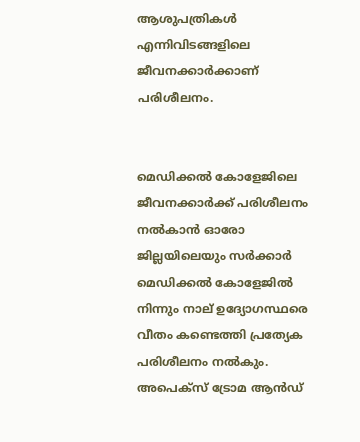ആശുപത്രികള്‍ എന്നിവിടങ്ങളിലെ ജീവനക്കാര്‍ക്കാണ് പരിശീലനം.


മെഡിക്കല്‍ കോളേജിലെ ജീവനക്കാര്‍ക്ക് പരിശീലനം നല്‍കാന്‍ ഓരോ ജില്ലയിലെയും സര്‍ക്കാര്‍ മെഡിക്കല്‍ കോളേജില്‍ നിന്നും നാല് ഉദ്യോഗസ്ഥരെ വീതം കണ്ടെത്തി പ്രത്യേക പരിശീലനം നല്‍കും. അപെക്‌സ് ട്രോമ ആന്‍ഡ്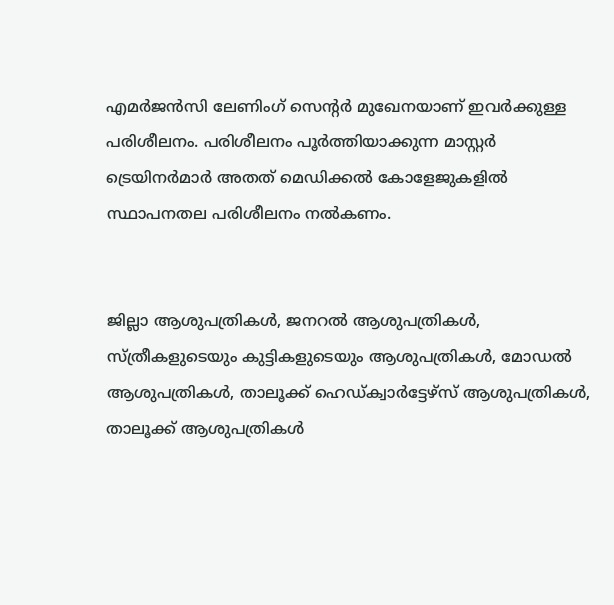എമര്‍ജന്‍സി ലേണിംഗ് സെന്റര്‍ മുഖേനയാണ് ഇവര്‍ക്കുള്ള പരിശീലനം. പരിശീലനം പൂര്‍ത്തിയാക്കുന്ന മാസ്റ്റര്‍ ട്രെയിനര്‍മാര്‍ അതത് മെഡിക്കല്‍ കോളേജുകളില്‍ സ്ഥാപനതല പരിശീലനം നല്‍കണം.


ജില്ലാ ആശുപത്രികള്‍, ജനറല്‍ ആശുപത്രികള്‍, സ്ത്രീകളുടെയും കുട്ടികളുടെയും ആശുപത്രികള്‍, മോഡല്‍ ആശുപത്രികള്‍, താലൂക്ക് ഹെഡ്ക്വാര്‍ട്ടേഴ്‌സ് ആശുപത്രികള്‍, താലൂക്ക് ആശുപത്രികള്‍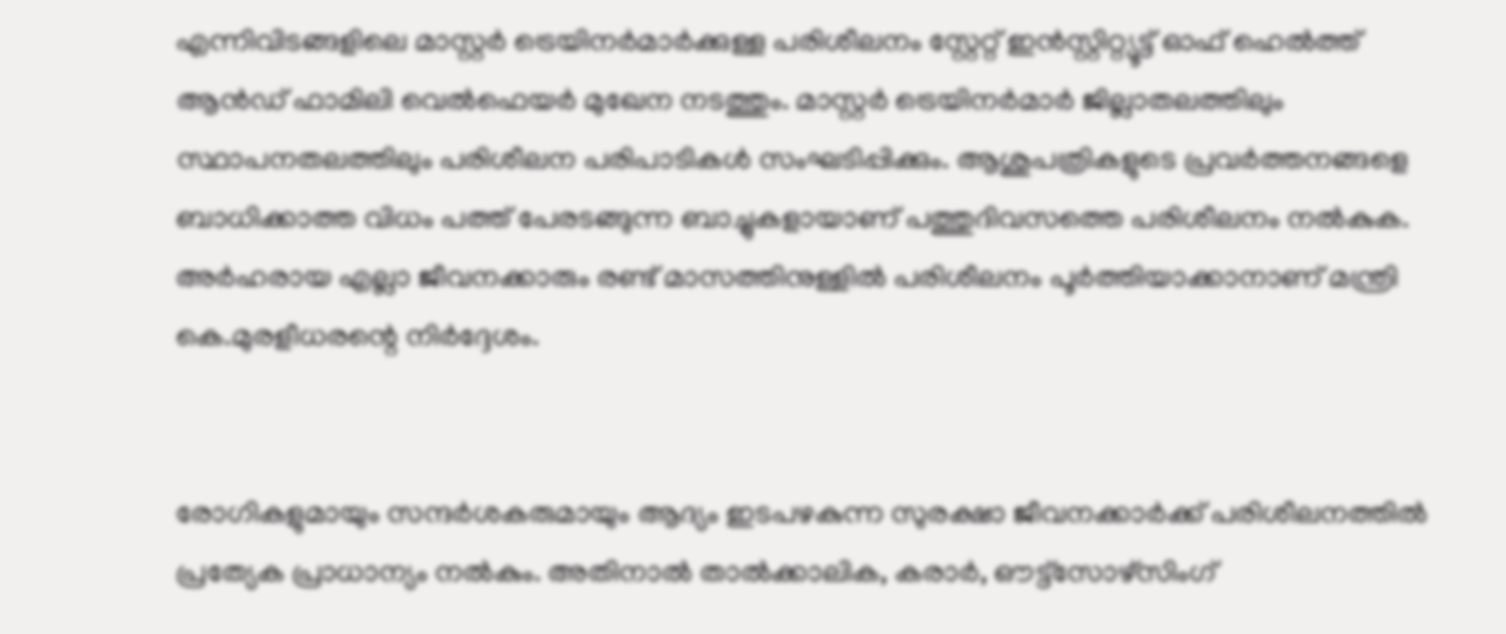എന്നിവിടങ്ങളിലെ മാസ്റ്റര്‍ ട്രെയിനര്‍മാര്‍ക്കുള്ള പരിശീലനം സ്റ്റേറ്റ് ഇന്‍സ്റ്റിറ്റ്യൂട്ട് ഓഫ് ഹെല്‍ത്ത് ആന്‍ഡ് ഫാമിലി വെല്‍ഫെയര്‍ മുഖേന നടത്തും. മാസ്റ്റര്‍ ട്രെയിനര്‍മാര്‍ ജില്ലാതലത്തിലും സ്ഥാപനതലത്തിലും പരിശീലന പരിപാടികള്‍ സംഘടിപ്പിക്കും. ആശുപത്രികളുടെ പ്രവര്‍ത്തനങ്ങളെ ബാധിക്കാത്ത വിധം പത്ത് പേരടങ്ങുന്ന ബാച്ചുകളായാണ് പത്തുദിവസത്തെ പരിശീലനം നല്‍കുക. അര്‍ഹരായ എല്ലാ ജീവനക്കാരും രണ്ട് മാസത്തിനുള്ളില്‍ പരിശീലനം പൂര്‍ത്തിയാക്കാനാണ് മന്ത്രി കെ.മുരളീധരന്റെ നിര്‍ദ്ദേശം.


രോഗികളുമായും സന്ദര്‍ശകരുമായും ആദ്യം ഇടപഴകുന്ന സുരക്ഷാ ജീവനക്കാര്‍ക്ക് പരിശീലനത്തില്‍ പ്രത്യേക പ്രാധാന്യം നല്‍കും. അതിനാല്‍ താല്‍ക്കാലിക, കരാര്‍, ഔട്ട്സോഴ്സിംഗ്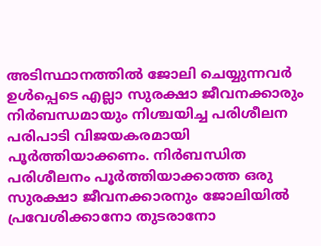അടിസ്ഥാനത്തില്‍ ജോലി ചെയ്യുന്നവര്‍ ഉള്‍പ്പെടെ എല്ലാ സുരക്ഷാ ജീവനക്കാരും നിര്‍ബന്ധമായും നിശ്ചയിച്ച പരിശീലന പരിപാടി വിജയകരമായി പൂര്‍ത്തിയാക്കണം. നിര്‍ബന്ധിത പരിശീലനം പൂര്‍ത്തിയാക്കാത്ത ഒരു സുരക്ഷാ ജീവനക്കാരനും ജോലിയില്‍ പ്രവേശിക്കാനോ തുടരാനോ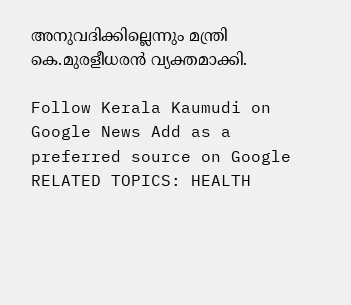അനുവദിക്കില്ലെന്നും മന്ത്രി കെ.മുരളീധരന്‍ വ്യക്തമാക്കി.

Follow Kerala Kaumudi on Google News Add as a preferred source on Google
RELATED TOPICS: HEALTH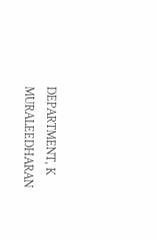DEPARTMENT, K MURALEEDHARAN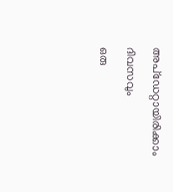അപ്ഡേറ്റായിരിക്കാം ദിവസവും
ഒരു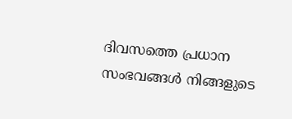ദിവസത്തെ പ്രധാന സംഭവങ്ങൾ നിങ്ങളുടെ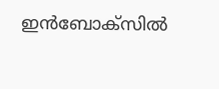ഇൻബോക്സിൽ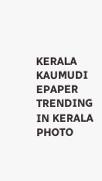KERALA KAUMUDI EPAPER
TRENDING IN KERALA
PHOTO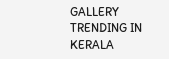GALLERY
TRENDING IN KERALA